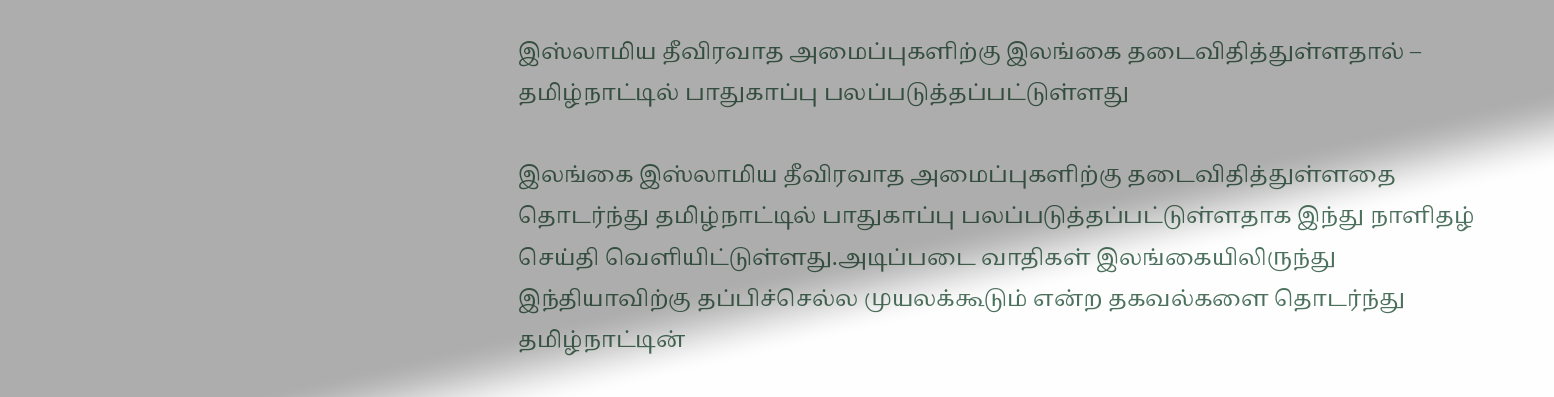இஸ்லாமிய தீவிரவாத அமைப்புகளிற்கு இலங்கை தடைவிதித்துள்ளதால் – தமிழ்நாட்டில் பாதுகாப்பு பலப்படுத்தப்பட்டுள்ளது

இலங்கை இஸ்லாமிய தீவிரவாத அமைப்புகளிற்கு தடைவிதித்துள்ளதை தொடர்ந்து தமிழ்நாட்டில் பாதுகாப்பு பலப்படுத்தப்பட்டுள்ளதாக இந்து நாளிதழ் செய்தி வெளியிட்டுள்ளது.அடிப்படை வாதிகள் இலங்கையிலிருந்து இந்தியாவிற்கு தப்பிச்செல்ல முயலக்கூடும் என்ற தகவல்களை தொடர்ந்து தமிழ்நாட்டின்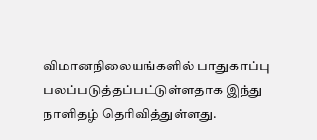விமானநிலையங்களில் பாதுகாப்பு பலப்படுத்தப்பட்டுள்ளதாக இந்து நாளிதழ் தெரிவித்துள்ளது.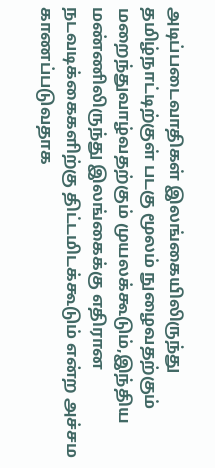அடிப்படைவாதிகள் இலங்கையிலிருந்து தமிழ்நாட்டிற்குள் படகு மூலம் நுழைவதற்கும் மறைந்துவாழ்வதற்கும் முயலக்கூடும்,இந்திய மண்ணிலிருந்து இலங்கைக்கு எதிரான நடவடிக்கைகளிற்கு திட்டமிடக்கூடும் என்ற அச்சம காணப்படுவதாக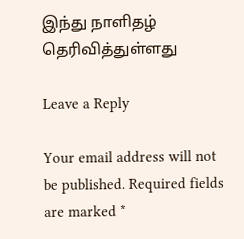இந்து நாளிதழ் தெரிவித்துள்ளது

Leave a Reply

Your email address will not be published. Required fields are marked *